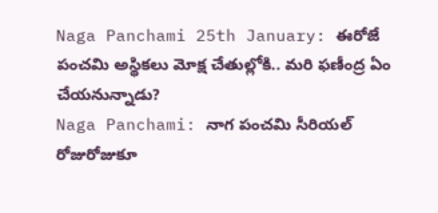Naga Panchami 25th January: ఈరోజే పంచమి అస్థికలు మోక్ష చేతుల్లోకి.. మరి ఫణీంద్ర ఏం చేయనున్నాడు?
Naga Panchami: నాగ పంచమి సీరియల్ రోజురోజుకూ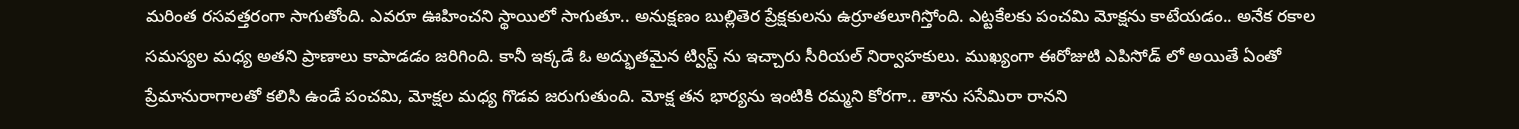మరింత రసవత్తరంగా సాగుతోంది. ఎవరూ ఊహించని స్థాయిలో సాగుతూ.. అనుక్షణం బుల్లితెర ప్రేక్షకులను ఉర్రూతలూగిస్తోంది. ఎట్టకేలకు పంచమి మోక్షను కాటేయడం.. అనేక రకాల సమస్యల మధ్య అతని ప్రాణాలు కాపాడడం జరిగింది. కానీ ఇక్కడే ఓ అద్భుతమైన ట్విస్ట్ ను ఇచ్చారు సీరియల్ నిర్వాహకులు. ముఖ్యంగా ఈరోజుటి ఎపిసోడ్ లో అయితే ఏంతో ప్రేమానురాగాలతో కలిసి ఉండే పంచమి, మోక్షల మధ్య గొడవ జరుగుతుంది. మోక్ష తన భార్యను ఇంటికి రమ్మని కోరగా.. తాను ససేమిరా రానని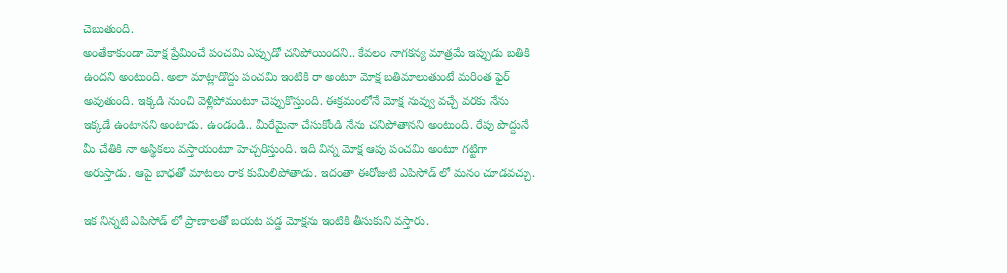చెబుతుంది.
అంతేకాకుండా మోక్ష ప్రేమించే పంచమి ఎప్పుడో చనిపోయిందని.. కేవలం నాగకన్య మాత్రమే ఇప్పుడు బతికి ఉందని అంటుంది. అలా మాట్లాడొద్దు పంచమి ఇంటికి రా అంటూ మోక్ష బతిమాలుతుంటే మరింత ఫైర్ అవుతుంది. ఇక్కడి నుంచి వెళ్లిపోమంటూ చెప్పుకొస్తుంది. ఈక్రమంలోనే మోక్ష నువ్వు వచ్చే వరకు నేను ఇక్కడే ఉంటానని అంటాడు. ఉండండి.. మీరేమైనా చేసుకోండి నేను చనిపోతానని అంటుంది. రేపు పొద్దునే మీ చేతికి నా అస్థికలు వస్తాయంటూ హెచ్చరిస్తుంది. ఇది విన్న మోక్ష ఆపు పంచమి అంటూ గట్టిగా అరుస్తాడు. ఆపై బాధతో మాటలు రాక కుమిలిపోతాడు. ఇదంతా ఈరోజుటి ఎపిసోడ్ లో మనం చూడవచ్చు.

ఇక నిన్నటి ఎపిసోడ్ లో ప్రాణాలతో బయట పడ్డ మోక్షను ఇంటికి తీసుకుని వస్తారు.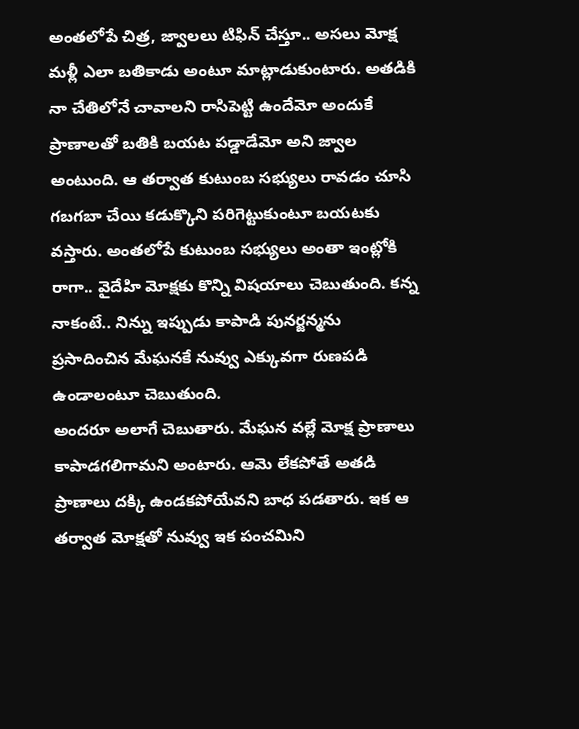అంతలోపే చిత్ర, జ్వాలలు టిఫిన్ చేస్తూ.. అసలు మోక్ష మళ్లీ ఎలా బతికాడు అంటూ మాట్లాడుకుంటారు. అతడికి నా చేతిలోనే చావాలని రాసిపెట్టి ఉందేమో అందుకే ప్రాణాలతో బతికి బయట పడ్డాడేమో అని జ్వాల అంటుంది. ఆ తర్వాత కుటుంబ సభ్యులు రావడం చూసి గబగబా చేయి కడుక్కొని పరిగెట్టుకుంటూ బయటకు వస్తారు. అంతలోపే కుటుంబ సభ్యులు అంతా ఇంట్లోకి రాగా.. వైదేహి మోక్షకు కొన్ని విషయాలు చెబుతుంది. కన్న నాకంటే.. నిన్ను ఇప్పుడు కాపాడి పునర్జన్మను ప్రసాదించిన మేఘనకే నువ్వు ఎక్కువగా రుణపడి ఉండాలంటూ చెబుతుంది.
అందరూ అలాగే చెబుతారు. మేఘన వల్లే మోక్ష ప్రాణాలు కాపాడగలిగామని అంటారు. ఆమె లేకపోతే అతడి ప్రాణాలు దక్కి ఉండకపోయేవని బాధ పడతారు. ఇక ఆ తర్వాత మోక్షతో నువ్వు ఇక పంచమిని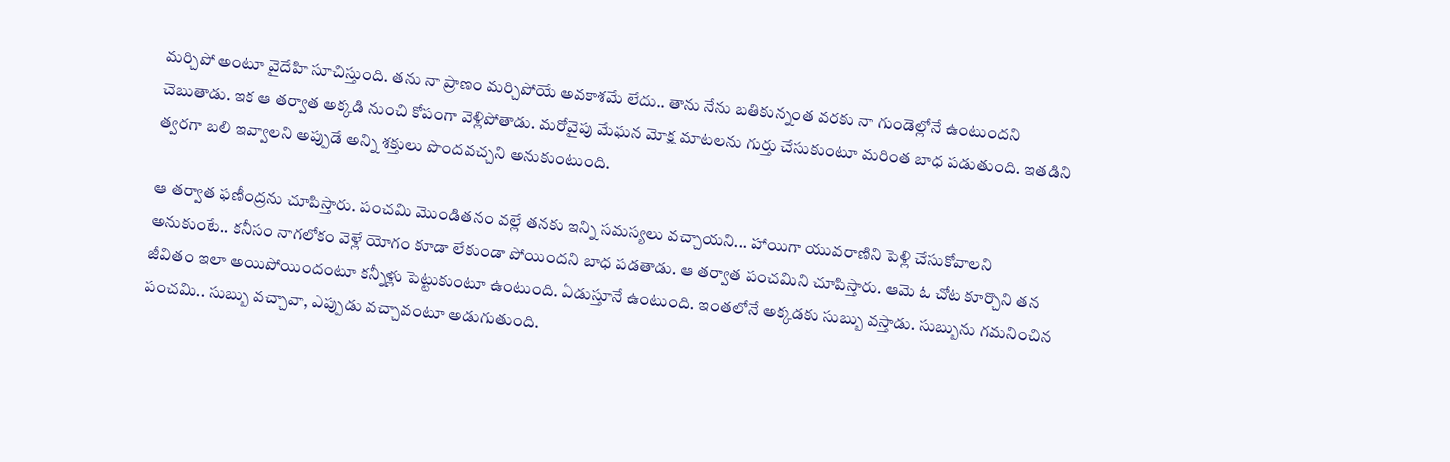మర్చిపో అంటూ వైదేహి సూచిస్తుంది. తను నా ప్రాణం మర్చిపోయే అవకాశమే లేదు.. తాను నేను బతికున్నంత వరకు నా గుండెల్లోనే ఉంటుందని చెబుతాడు. ఇక ఆ తర్వాత అక్కడి నుంచి కోపంగా వెళ్లిపోతాడు. మరోవైపు మేఘన మోక్ష మాటలను గుర్తు చేసుకుంటూ మరింత బాధ పడుతుంది. ఇతడిని త్వరగా బలి ఇవ్వాలని అప్పుడే అన్ని శక్తులు పొందవచ్చని అనుకుంటుంది.

ఆ తర్వాత ఫణీంద్రను చూపిస్తారు. పంచమి మొండితనం వల్లే తనకు ఇన్ని సమస్యలు వచ్చాయని... హాయిగా యువరాణిని పెళ్లి చేసుకోవాలని అనుకుంటే.. కనీసం నాగలోకం వెళ్లే యోగం కూడా లేకుండా పోయిందని బాధ పడతాడు. ఆ తర్వాత పంచమిని చూపిస్తారు. ఆమె ఓ చోట కూర్చొని తన జీవితం ఇలా అయిపోయిందంటూ కన్నీళ్లు పెట్టుకుంటూ ఉంటుంది. ఏడుస్తూనే ఉంటుంది. ఇంతలోనే అక్కడకు సుబ్బు వస్తాడు. సుబ్బును గమనించిన పంచమి.. సుబ్బు వచ్చావా, ఎప్పుడు వచ్చావంటూ అడుగుతుంది.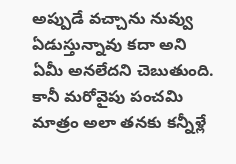అప్పుడే వచ్చాను నువ్వు ఏడుస్తున్నావు కదా అని ఏమీ అనలేదని చెబుతుంది. కానీ మరోవైపు పంచమి మాత్రం అలా తనకు కన్నీళ్లే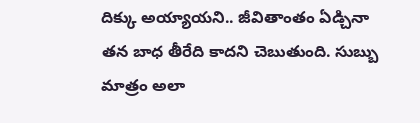దిక్కు అయ్యాయని.. జీవితాంతం ఏడ్చినా తన బాధ తీరేది కాదని చెబుతుంది. సుబ్బు మాత్రం అలా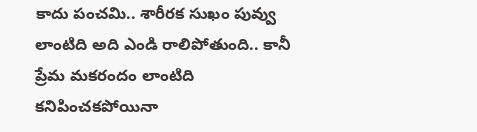కాదు పంచమి.. శారీరక సుఖం పువ్వు లాంటిది అది ఎండి రాలిపోతుంది.. కానీ ప్రేమ మకరందం లాంటిది కనిపించకపోయినా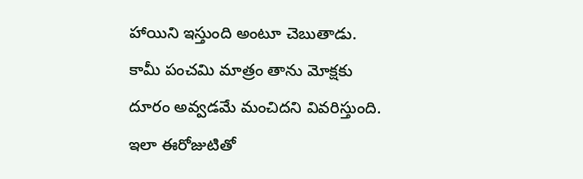హాయిని ఇస్తుంది అంటూ చెబుతాడు. కామీ పంచమి మాత్రం తాను మోక్షకు దూరం అవ్వడమే మంచిదని వివరిస్తుంది. ఇలా ఈరోజుటితో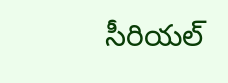సీరియల్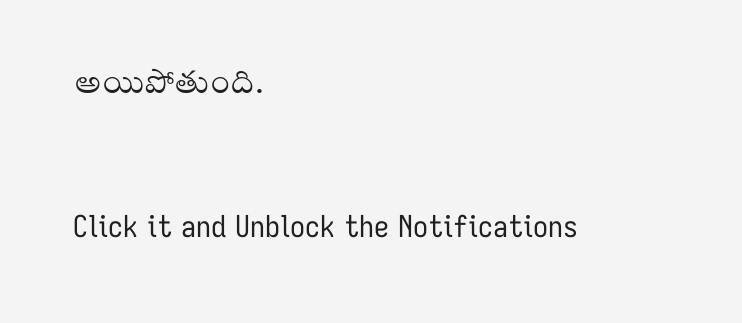అయిపోతుంది.


Click it and Unblock the Notifications